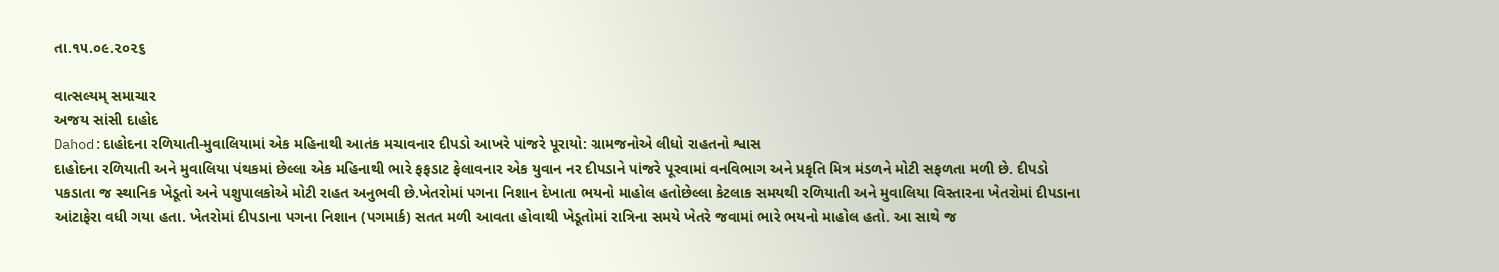તા.૧૫.૦૯.૨૦૨૬

વાત્સલ્યમ્ સમાચાર
અજય સાંસી દાહોદ
Dahod:દાહોદના રળિયાતી-મુવાલિયામાં એક મહિનાથી આતંક મચાવનાર દીપડો આખરે પાંજરે પૂરાયો: ગ્રામજનોએ લીધો રાહતનો શ્વાસ
દાહોદના રળિયાતી અને મુવાલિયા પંથકમાં છેલ્લા એક મહિનાથી ભારે ફફડાટ ફેલાવનાર એક યુવાન નર દીપડાને પાંજરે પૂરવામાં વનવિભાગ અને પ્રકૃતિ મિત્ર મંડળને મોટી સફળતા મળી છે. દીપડો પકડાતા જ સ્થાનિક ખેડૂતો અને પશુપાલકોએ મોટી રાહત અનુભવી છે.ખેતરોમાં પગના નિશાન દેખાતા ભયનો માહોલ હતોછેલ્લા કેટલાક સમયથી રળિયાતી અને મુવાલિયા વિસ્તારના ખેતરોમાં દીપડાના આંટાફેરા વધી ગયા હતા. ખેતરોમાં દીપડાના પગના નિશાન (પગમાર્ક) સતત મળી આવતા હોવાથી ખેડૂતોમાં રાત્રિના સમયે ખેતરે જવામાં ભારે ભયનો માહોલ હતો. આ સાથે જ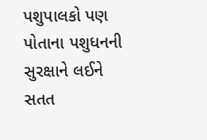પશુપાલકો પણ પોતાના પશુધનની સુરક્ષાને લઈને સતત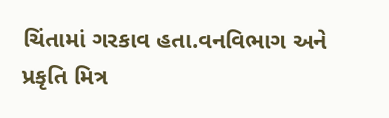ચિંતામાં ગરકાવ હતા.વનવિભાગ અને પ્રકૃતિ મિત્ર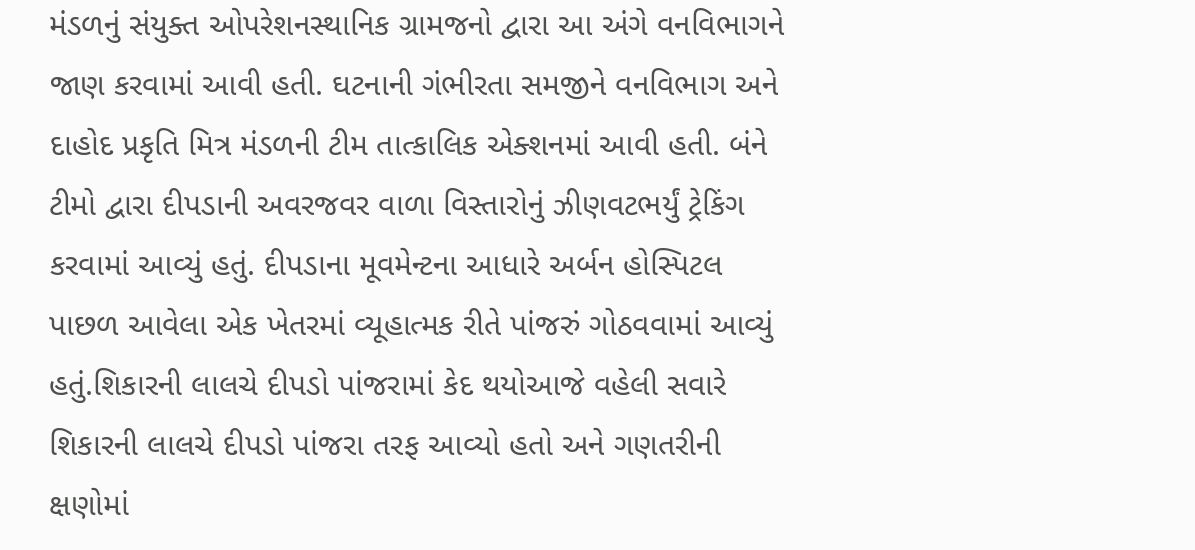મંડળનું સંયુક્ત ઓપરેશનસ્થાનિક ગ્રામજનો દ્વારા આ અંગે વનવિભાગને જાણ કરવામાં આવી હતી. ઘટનાની ગંભીરતા સમજીને વનવિભાગ અને દાહોદ પ્રકૃતિ મિત્ર મંડળની ટીમ તાત્કાલિક એક્શનમાં આવી હતી. બંને ટીમો દ્વારા દીપડાની અવરજવર વાળા વિસ્તારોનું ઝીણવટભર્યું ટ્રેકિંગ કરવામાં આવ્યું હતું. દીપડાના મૂવમેન્ટના આધારે અર્બન હોસ્પિટલ પાછળ આવેલા એક ખેતરમાં વ્યૂહાત્મક રીતે પાંજરું ગોઠવવામાં આવ્યું હતું.શિકારની લાલચે દીપડો પાંજરામાં કેદ થયોઆજે વહેલી સવારે શિકારની લાલચે દીપડો પાંજરા તરફ આવ્યો હતો અને ગણતરીની ક્ષણોમાં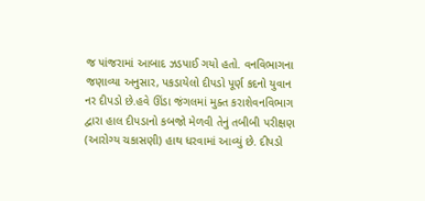જ પાંજરામાં આબાદ ઝડપાઈ ગયો હતો. વનવિભાગના જણાવ્યા અનુસાર, પકડાયેલો દીપડો પૂર્ણ કદનો યુવાન નર દીપડો છે.હવે ઊંડા જંગલમાં મુક્ત કરાશેવનવિભાગ દ્વારા હાલ દીપડાનો કબજો મેળવી તેનું તબીબી પરીક્ષણ (આરોગ્ય ચકાસણી) હાથ ધરવામાં આવ્યું છે. દીપડો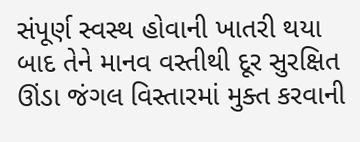સંપૂર્ણ સ્વસ્થ હોવાની ખાતરી થયા બાદ તેને માનવ વસ્તીથી દૂર સુરક્ષિત ઊંડા જંગલ વિસ્તારમાં મુક્ત કરવાની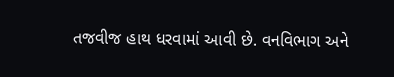તજવીજ હાથ ધરવામાં આવી છે. વનવિભાગ અને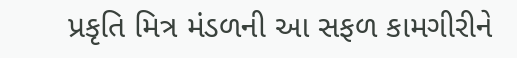પ્રકૃતિ મિત્ર મંડળની આ સફળ કામગીરીને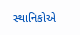સ્થાનિકોએ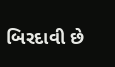બિરદાવી છે